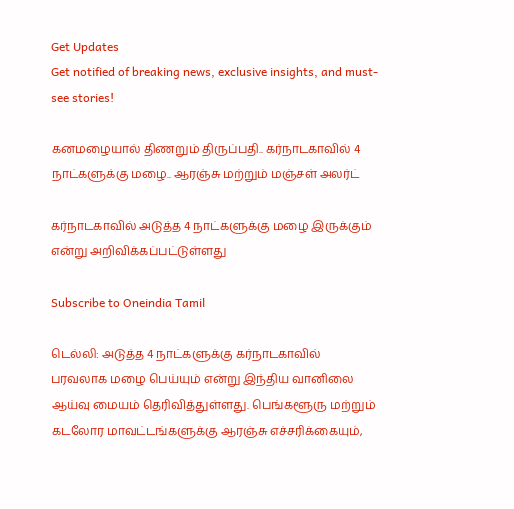Get Updates
Get notified of breaking news, exclusive insights, and must-see stories!

கனமழையால் திணறும் திருப்பதி.. கர்நாடகாவில் 4 நாட்களுக்கு மழை.. ஆரஞ்சு மற்றும் மஞ்சள் அலர்ட்

கர்நாடகாவில் அடுத்த 4 நாட்களுக்கு மழை இருக்கும் என்று அறிவிக்கப்பட்டுள்ளது

Subscribe to Oneindia Tamil

டெல்லி: அடுத்த 4 நாட்களுக்கு கர்நாடகாவில் பரவலாக மழை பெய்யும் என்று இந்திய வானிலை ஆய்வு மையம் தெரிவித்துள்ளது. பெங்களூரு மற்றும் கடலோர மாவட்டங்களுக்கு ஆரஞ்சு எச்சரிக்கையும்,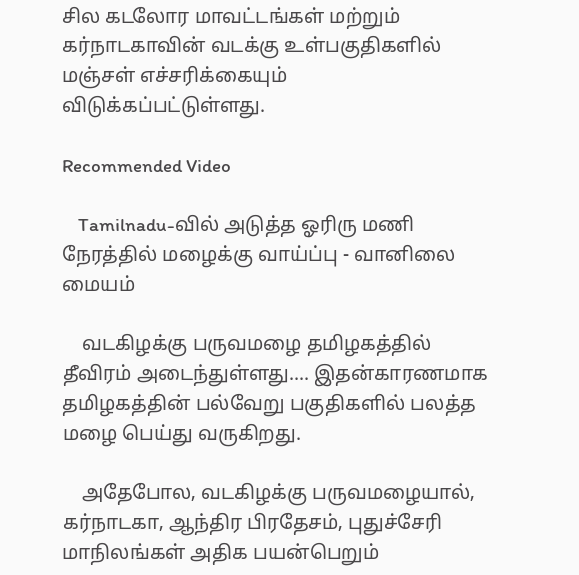சில கடலோர மாவட்டங்கள் மற்றும் கர்நாடகாவின் வடக்கு உள்பகுதிகளில் மஞ்சள் எச்சரிக்கையும் விடுக்கப்பட்டுள்ளது.

Recommended Video

    Tamilnadu-வில் அடுத்த ஓரிரு மணி நேரத்தில் மழைக்கு வாய்ப்பு - வானிலை மையம்

    வடகிழக்கு பருவமழை தமிழகத்தில் தீவிரம் அடைந்துள்ளது.... இதன்காரணமாக தமிழகத்தின் பல்வேறு பகுதிகளில் பலத்த மழை பெய்து வருகிறது.

    அதேபோல, வடகிழக்கு பருவமழையால், கர்நாடகா, ஆந்திர பிரதேசம், புதுச்சேரி மாநிலங்கள் அதிக பயன்பெறும்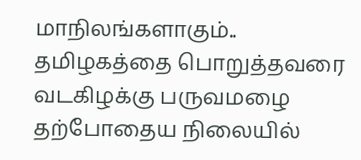மாநிலங்களாகும்.. தமிழகத்தை பொறுத்தவரை வடகிழக்கு பருவமழை தற்போதைய நிலையில்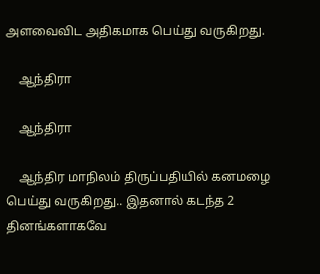அளவைவிட அதிகமாக பெய்து வருகிறது.

    ஆந்திரா

    ஆந்திரா

    ஆந்திர மாநிலம் திருப்பதியில் கனமழை பெய்து வருகிறது.. இதனால் கடந்த 2 தினங்களாகவே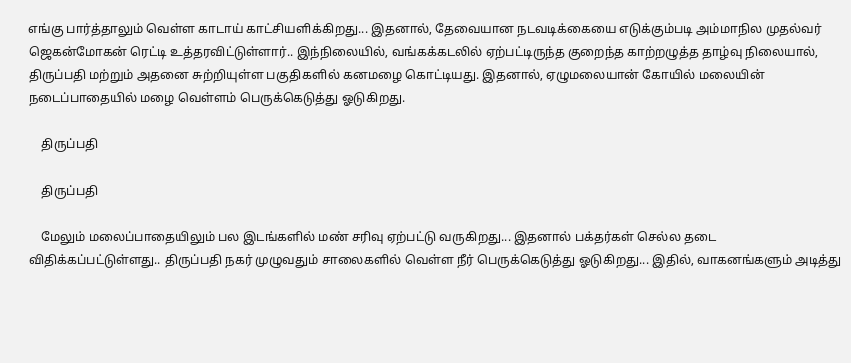எங்கு பார்த்தாலும் வெள்ள காடாய் காட்சியளிக்கிறது... இதனால், தேவையான நடவடிக்கையை எடுக்கும்படி அம்மாநில முதல்வர் ஜெகன்மோகன் ரெட்டி உத்தரவிட்டுள்ளார்.. இந்நிலையில், வங்கக்கடலில் ஏற்பட்டிருந்த குறைந்த காற்றழுத்த தாழ்வு நிலையால், திருப்பதி மற்றும் அதனை சுற்றியுள்ள பகுதிகளில் கனமழை கொட்டியது. இதனால், ஏழுமலையான் கோயில் மலையின் நடைப்பாதையில் மழை வெள்ளம் பெருக்கெடுத்து ஓடுகிறது.

    திருப்பதி

    திருப்பதி

    மேலும் மலைப்பாதையிலும் பல இடங்களில் மண் சரிவு ஏற்பட்டு வருகிறது... இதனால் பக்தர்கள் செல்ல தடை விதிக்கப்பட்டுள்ளது.. திருப்பதி நகர் முழுவதும் சாலைகளில் வெள்ள நீர் பெருக்கெடுத்து ஓடுகிறது... இதில், வாகனங்களும் அடித்து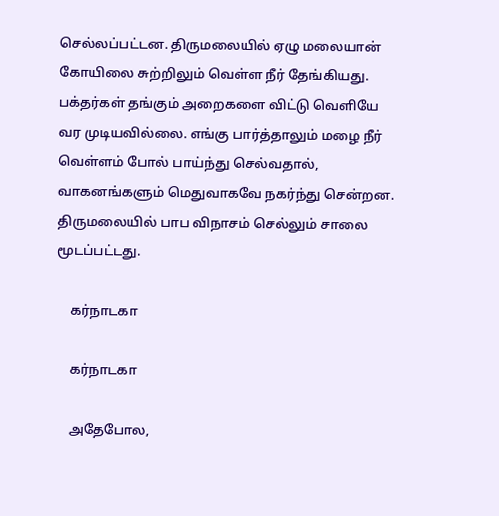செல்லப்பட்டன. திருமலையில் ஏழு மலையான் கோயிலை சுற்றிலும் வெள்ள நீர் தேங்கியது. பக்தர்கள் தங்கும் அறைகளை விட்டு வெளியே வர முடியவில்லை. எங்கு பார்த்தாலும் மழை நீர் வெள்ளம் போல் பாய்ந்து செல்வதால், வாகனங்களும் மெதுவாகவே நகர்ந்து சென்றன. திருமலையில் பாப விநாசம் செல்லும் சாலை மூடப்பட்டது.

    கர்நாடகா

    கர்நாடகா

    அதேபோல,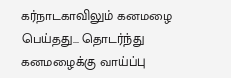கர்நாடகாவிலும் கனமழை பெய்தது... தொடர்ந்து கனமழைக்கு வாய்ப்பு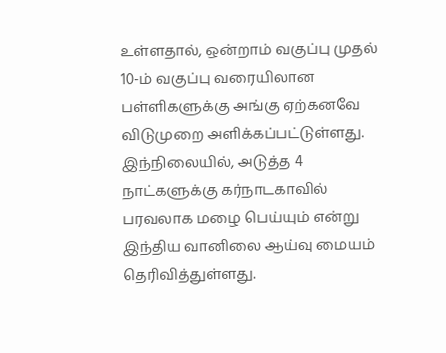உள்ளதால், ஒன்றாம் வகுப்பு முதல் 10-ம் வகுப்பு வரையிலான பள்ளிகளுக்கு அங்கு ஏற்கனவே விடுமுறை அளிக்கப்பட்டுள்ளது. இந்நிலையில், அடுத்த 4 நாட்களுக்கு கர்நாடகாவில் பரவலாக மழை பெய்யும் என்று இந்திய வானிலை ஆய்வு மையம் தெரிவித்துள்ளது.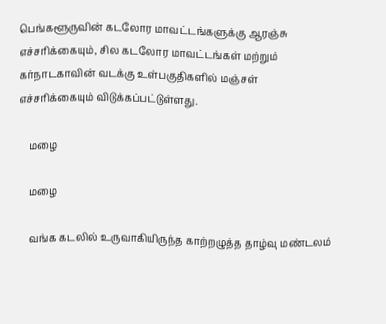பெங்களூருவின் கடலோர மாவட்டங்களுக்கு ஆரஞ்சு எச்சரிக்கையும், சில கடலோர மாவட்டங்கள் மற்றும் கர்நாடகாவின் வடக்கு உள்பகுதிகளில் மஞ்சள் எச்சரிக்கையும் விடுக்கப்பட்டுள்ளது.

    மழை

    மழை

    வங்க கடலில் உருவாகியிருந்த காற்றழுத்த தாழ்வு மண்டலம்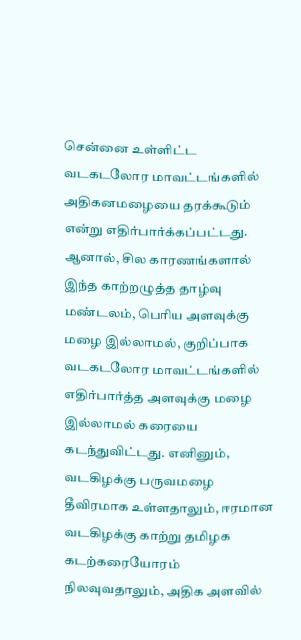சென்னை உள்ளிட்ட வடகடலோர மாவட்டங்களில் அதிகனமழையை தரக்கூடும் என்று எதிர்பார்க்கப்பட்டது. ஆனால், சில காரணங்களால் இந்த காற்றழுத்த தாழ்வு மண்டலம், பெரிய அளவுக்கு மழை இல்லாமல், குறிப்பாக வடகடலோர மாவட்டங்களில் எதிர்பார்த்த அளவுக்கு மழை இல்லாமல் கரையை கடந்துவிட்டது. எனினும், வடகிழக்கு பருவமழை தீவிரமாக உள்ளதாலும், ஈரமான வடகிழக்கு காற்று தமிழக கடற்கரையோரம் நிலவுவதாலும், அதிக அளவில்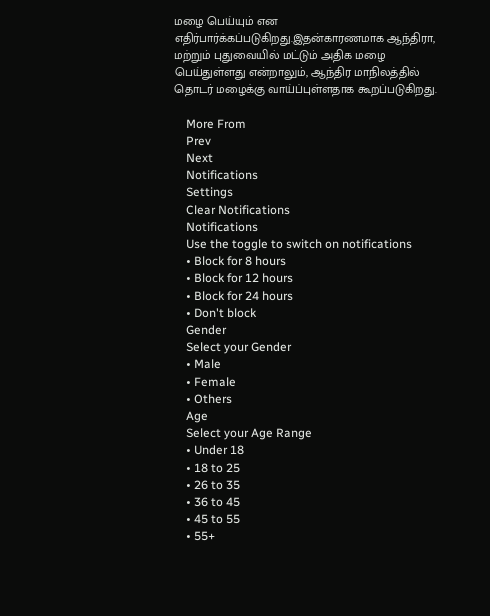மழை பெய்யும் என எதிர்பார்க்கப்படுகிறது.இதன்காரணமாக ஆந்திரா, மற்றும் புதுவையில் மட்டும் அதிக மழை பெய்துள்ளது என்றாலும், ஆந்திர மாநிலத்தில் தொடர் மழைக்கு வாய்ப்புள்ளதாக கூறப்படுகிறது.

    More From
    Prev
    Next
    Notifications
    Settings
    Clear Notifications
    Notifications
    Use the toggle to switch on notifications
    • Block for 8 hours
    • Block for 12 hours
    • Block for 24 hours
    • Don't block
    Gender
    Select your Gender
    • Male
    • Female
    • Others
    Age
    Select your Age Range
    • Under 18
    • 18 to 25
    • 26 to 35
    • 36 to 45
    • 45 to 55
    • 55+